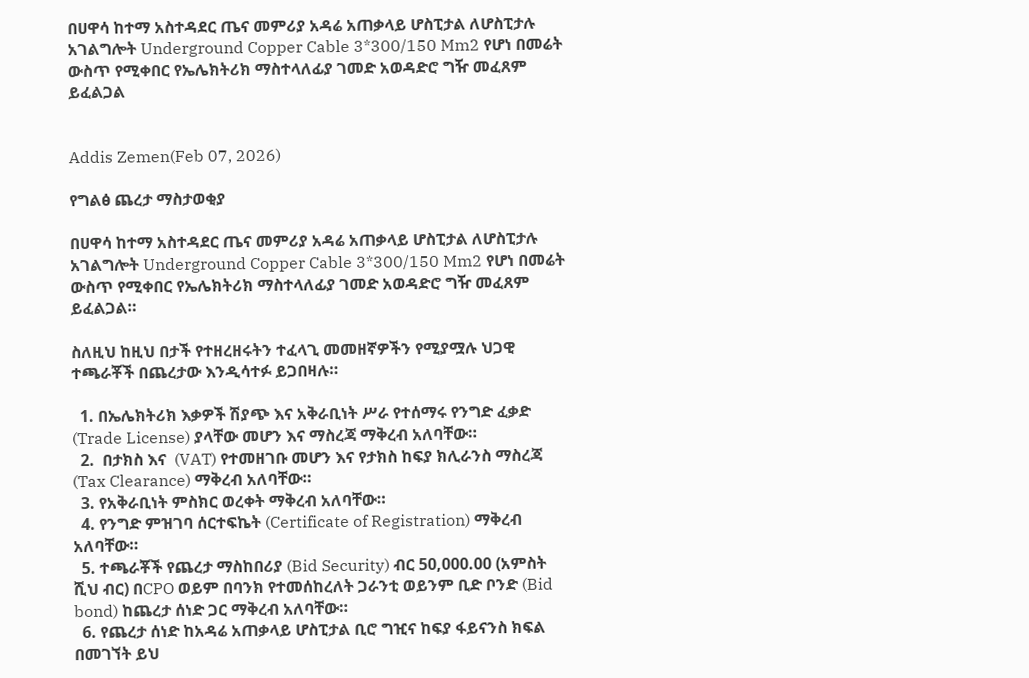በሀዋሳ ከተማ አስተዳደር ጤና መምሪያ አዳሬ አጠቃላይ ሆስፒታል ለሆስፒታሉ አገልግሎት Underground Copper Cable 3*300/150 Mm2 የሆነ በመሬት ውስጥ የሚቀበር የኤሌክትሪክ ማስተላለፊያ ገመድ አወዳድሮ ግዥ መፈጸም ይፈልጋል


Addis Zemen(Feb 07, 2026)

የግልፅ ጨረታ ማስታወቂያ

በሀዋሳ ከተማ አስተዳደር ጤና መምሪያ አዳሬ አጠቃላይ ሆስፒታል ለሆስፒታሉ አገልግሎት Underground Copper Cable 3*300/150 Mm2 የሆነ በመሬት ውስጥ የሚቀበር የኤሌክትሪክ ማስተላለፊያ ገመድ አወዳድሮ ግዥ መፈጸም ይፈልጋል።

ስለዚህ ከዚህ በታች የተዘረዘሩትን ተፈላጊ መመዘኛዎችን የሚያሟሉ ህጋዊ ተጫራቾች በጨረታው እንዲሳተፉ ይጋበዛሉ።

  1. በኤሌክትሪክ እቃዎች ሽያጭ እና አቅራቢነት ሥራ የተሰማሩ የንግድ ፈቃድ (Trade License) ያላቸው መሆን እና ማስረጃ ማቅረብ አለባቸው።
  2.  በታክስ እና  (VAT) የተመዘገቡ መሆን እና የታክስ ከፍያ ክሊራንስ ማስረጃ (Tax Clearance) ማቅረብ አለባቸው።
  3. የአቅራቢነት ምስክር ወረቀት ማቅረብ አለባቸው።
  4. የንግድ ምዝገባ ሰርተፍኬት (Certificate of Registration) ማቅረብ አለባቸው።
  5. ተጫራቾች የጨረታ ማስከበሪያ (Bid Security) ብር 50,000.00 (አምስት ሺህ ብር) በCPO ወይም በባንክ የተመሰከረለት ጋራንቲ ወይንም ቢድ ቦንድ (Bid bond) ከጨረታ ሰነድ ጋር ማቅረብ አለባቸው።
  6. የጨረታ ሰነድ ከአዳሬ አጠቃላይ ሆስፒታል ቢሮ ግዢና ከፍያ ፋይናንስ ክፍል በመገኘት ይህ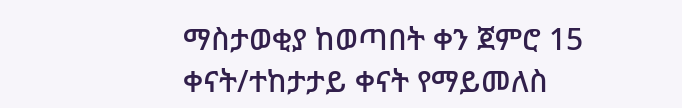ማስታወቂያ ከወጣበት ቀን ጀምሮ 15 ቀናት/ተከታታይ ቀናት የማይመለስ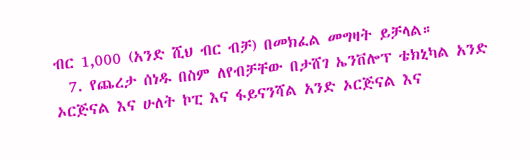ብር 1,000 (አንድ ሺህ ብር ብቻ) በመክፈል መግዛት ይቻላል።
  7. የጨረታ ሰነዱ በስም ለየብቻቸው በታሸገ ኤንቨሎፕ ቴክኒካል አንድ ኦርጅናል እና ሁለት ኮፒ እና ፋይናንሻል አንድ ኦርጅናል እና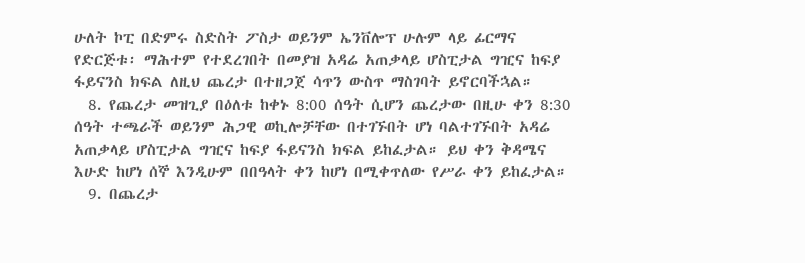ሁለት ኮፒ በድምሩ ስድስት ፖስታ ወይንም ኤንቨሎፕ ሁሉም ላይ ፊርማና የድርጅቱ፡ ማሕተም የተደረገበት በመያዝ አዳሬ አጠቃላይ ሆስፒታል ግዢና ከፍያ ፋይናንስ ክፍል ለዚህ ጨረታ በተዘጋጀ ሳጥን ውስጥ ማስገባት ይኖርባችኋል።
  8. የጨረታ መዝጊያ በዕለቱ ከቀኑ 8:00 ሰዓት ሲሆን ጨረታው በዚሁ ቀን 8:30 ሰዓት ተጫራች ወይንም ሕጋዊ ወኪሎቻቸው በተገኙበት ሆነ ባልተገኙበት አዳሬ አጠቃላይ ሆስፒታል ግዢና ከፍያ ፋይናንስ ክፍል ይከፈታል። ይህ ቀን ቅዳሜና እሁድ ከሆነ ሰኞ እንዲሁም በበዓላት ቀን ከሆነ በሚቀጥለው የሥራ ቀን ይከፈታል።
  9. በጨረታ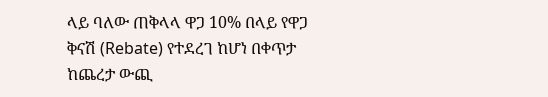ላይ ባለው ጠቅላላ ዋጋ 10% በላይ የዋጋ ቅናሽ (Rebate) የተደረገ ከሆነ በቀጥታ ከጨረታ ውጪ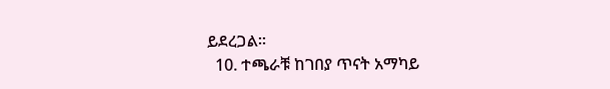ይደረጋል።
  10. ተጫራቹ ከገበያ ጥናት አማካይ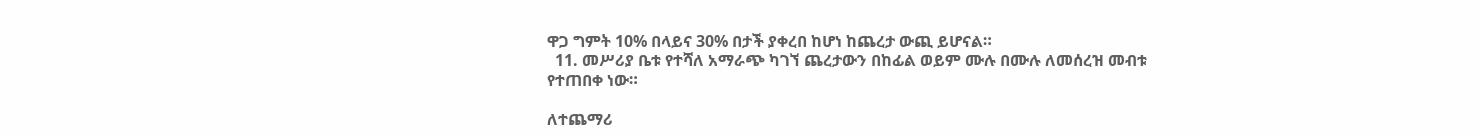ዋጋ ግምት 10% በላይና 30% በታች ያቀረበ ከሆነ ከጨረታ ውጪ ይሆናል።
  11. መሥሪያ ቤቱ የተሻለ አማራጭ ካገኘ ጨረታውን በከፊል ወይም ሙሉ በሙሉ ለመሰረዝ መብቱ የተጠበቀ ነው።

ለተጨማሪ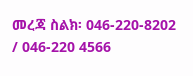መረጃ ስልክ፡ 046-220-8202 / 046-220 4566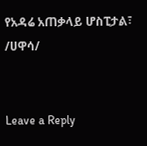የአዳሬ አጠቃላይ ሆስፒታል፣ /ሀዋሳ/


Leave a Reply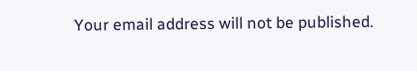Your email address will not be published.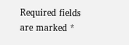Required fields are marked *